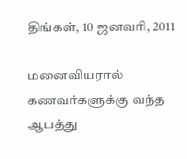திங்கள், 10 ஜனவரி, 2011

மனைவியரால் கணவர்களுக்கு வந்த ஆபத்து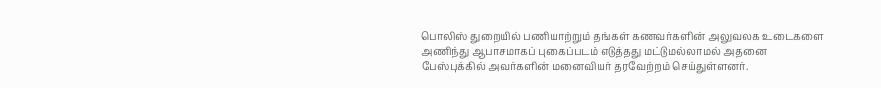பொலிஸ் துறையில் பணியாற்றும் தங்கள் கணவர்களின் அலுவலக உடைகளை அணிந்து ஆபாசமாகப் புகைப்படம் எடுத்தது மட்டுமல்லாமல் அதனை பேஸ்புக்கில் அவர்களின் மனைவியர் தரவேற்றம் செய்துள்ளனர்.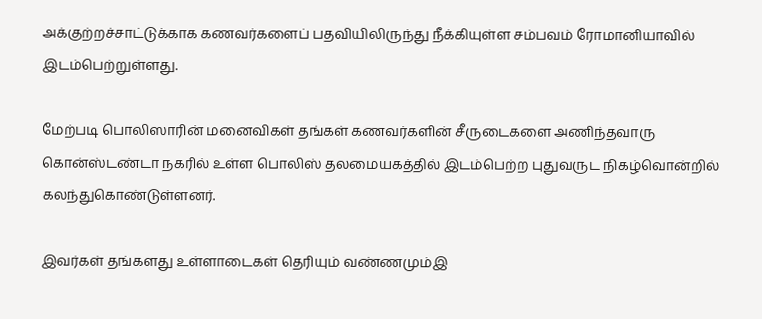அக்குற்றச்சாட்டுக்காக கணவர்களைப் பதவியிலிருந்து நீக்கியுள்ள சம்பவம் ரோமானியாவில் இடம்பெற்றுள்ளது.

மேற்படி பொலிஸாரின் மனைவிகள் தங்கள் கணவர்களின் சீருடைகளை அணிந்தவாரு கொன்ஸ்டண்டா நகரில் உள்ள பொலிஸ் தலமையகத்தில் இடம்பெற்ற புதுவருட நிகழ்வொன்றில் கலந்துகொண்டுள்ளனர்.

இவர்கள் தங்களது உள்ளாடைகள் தெரியும் வண்ணமும்இ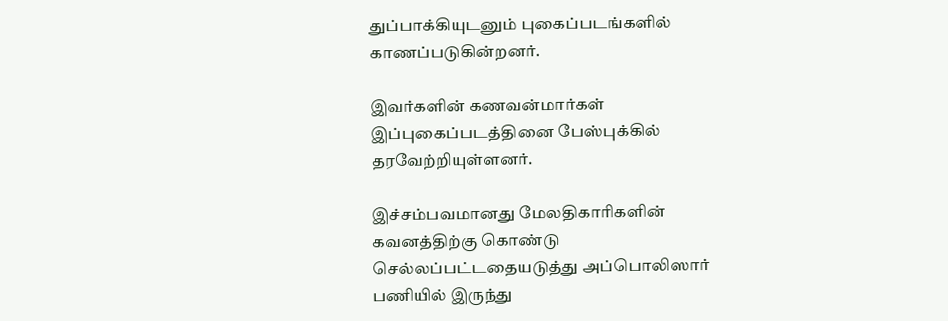துப்பாக்கியுடனும் புகைப்படங்களில் காணப்படுகின்றனர்.

இவர்களின் கணவன்மார்கள் இப்புகைப்படத்தினை பேஸ்புக்கில் தரவேற்றியுள்ளனர்.

இச்சம்பவமானது மேலதிகாரிகளின் கவனத்திற்கு கொண்டு செல்லப்பட்டதையடுத்து அப்பொலிஸார் பணியில் இருந்து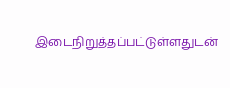இடைநிறுத்தப்பட்டுள்ளதுடன்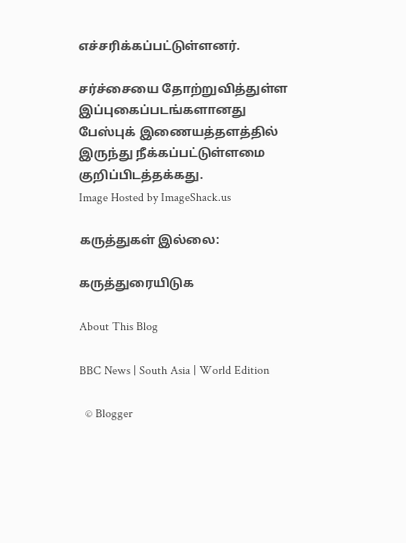எச்சரிக்கப்பட்டுள்ளனர்.

சர்ச்சையை தோற்றுவித்துள்ள இப்புகைப்படங்களானது பேஸ்புக் இணையத்தளத்தில் இருந்து நீக்கப்பட்டுள்ளமை குறிப்பிடத்தக்கது.
Image Hosted by ImageShack.us

கருத்துகள் இல்லை:

கருத்துரையிடுக

About This Blog

BBC News | South Asia | World Edition

  © Blogger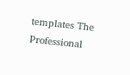templates The Professional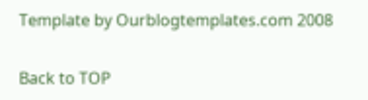Template by Ourblogtemplates.com 2008

Back to TOP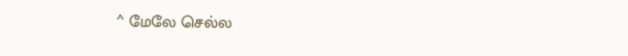^ மேலே செல்ல